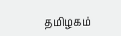தமிழகம்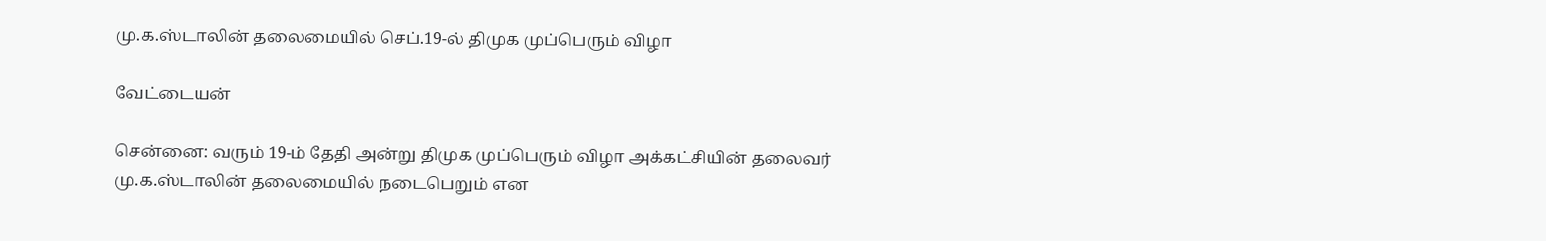மு.க.ஸ்டாலின் தலைமையில் செப்.19-ல் திமுக முப்பெரும் விழா

வேட்டையன்

சென்னை: வரும் 19-ம் தேதி அன்று திமுக முப்பெரும் விழா அக்கட்சியின் தலைவர் மு.க.ஸ்டாலின் தலைமையில் நடைபெறும் என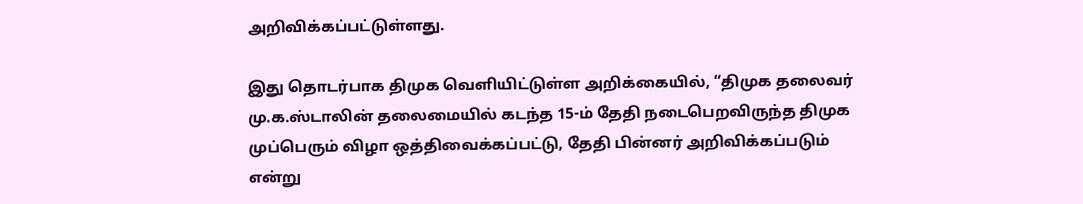அறிவிக்கப்பட்டுள்ளது.

இது தொடர்பாக திமுக வெளியிட்டுள்ள அறிக்கையில், “திமுக தலைவர் மு.க.ஸ்டாலின் தலைமையில் கடந்த 15-ம் தேதி நடைபெறவிருந்த திமுக முப்பெரும் விழா ஒத்திவைக்கப்பட்டு, தேதி பின்னர் அறிவிக்கப்படும் என்று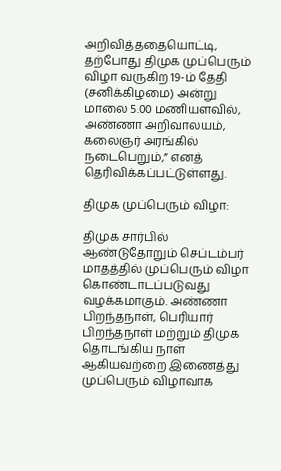அறிவித்ததையொட்டி, தற்போது திமுக முப்பெரும் விழா வருகிற 19-ம் தேதி (சனிக்கிழமை) அன்று மாலை 5.00 மணியளவில், அண்ணா அறிவாலயம், கலைஞர் அரங்கில் நடைபெறும்,” எனத் தெரிவிக்கப்பட்டுள்ளது.

திமுக முப்பெரும் விழா:

திமுக சார்பில் ஆண்டுதோறும் செப்டம்பர் மாதத்தில் முப்பெரும் விழா கொண்டாடப்படுவது வழக்கமாகும். அண்ணா பிறந்தநாள், பெரியார் பிறந்தநாள் மற்றும் திமுக தொடங்கிய நாள் ஆகியவற்றை இணைத்து முப்பெரும் விழாவாக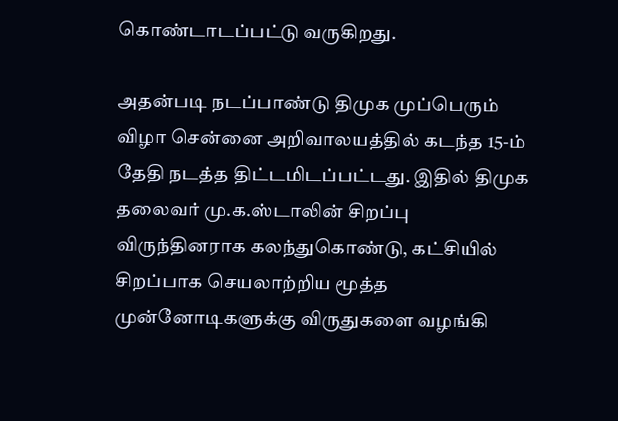கொண்டாடப்பட்டு வருகிறது.

அதன்படி நடப்பாண்டு திமுக முப்பெரும் விழா சென்னை அறிவாலயத்தில் கடந்த 15-ம் தேதி நடத்த திட்டமிடப்பட்டது. இதில் திமுக தலைவர் மு.க.ஸ்டாலின் சிறப்பு விருந்தினராக கலந்துகொண்டு, கட்சியில் சிறப்பாக செயலாற்றிய மூத்த முன்னோடிகளுக்கு விருதுகளை வழங்கி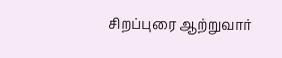சிறப்புரை ஆற்றுவார்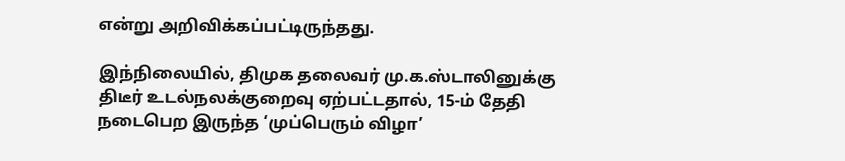என்று அறிவிக்கப்பட்டிருந்தது.

இந்நிலையில், திமுக தலைவர் மு.க.ஸ்டாலினுக்கு திடீர் உடல்நலக்குறைவு ஏற்பட்டதால், 15-ம் தேதி நடைபெற இருந்த ‘முப்பெரும் விழா’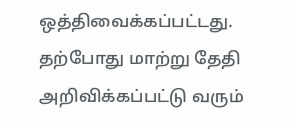ஒத்திவைக்கப்பட்டது. தற்போது மாற்று தேதி அறிவிக்கப்பட்டு வரும்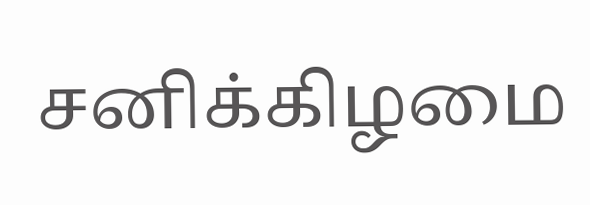சனிக்கிழமை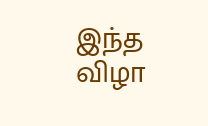இந்த விழா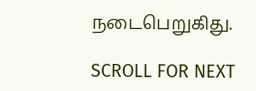நடைபெறுகிது.

SCROLL FOR NEXT